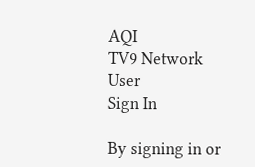AQI
TV9 Network
User
Sign In

By signing in or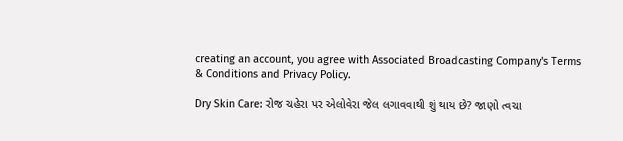creating an account, you agree with Associated Broadcasting Company's Terms & Conditions and Privacy Policy.

Dry Skin Care: રોજ ચહેરા પર એલોવેરા જેલ લગાવવાથી શું થાય છે? જાણો ત્વચા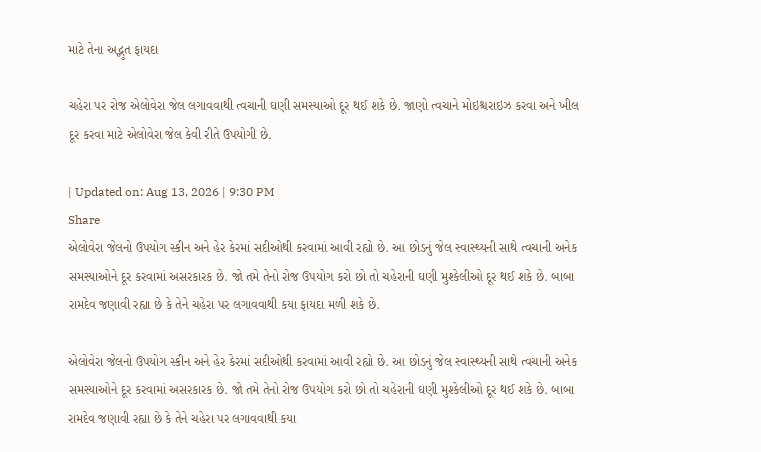માટે તેના અદ્ભુત ફાયદા

ચહેરા પર રોજ એલોવેરા જેલ લગાવવાથી ત્વચાની ઘણી સમસ્યાઓ દૂર થઈ શકે છે. જાણો ત્વચાને મોઇશ્ચરાઇઝ કરવા અને ખીલ દૂર કરવા માટે એલોવેરા જેલ કેવી રીતે ઉપયોગી છે.

| Updated on: Aug 13, 2026 | 9:30 PM
Share
એલોવેરા જેલનો ઉપયોગ સ્કીન અને હેર કેરમાં સદીઓથી કરવામાં આવી રહ્યો છે. આ છોડનું જેલ સ્વાસ્થ્યની સાથે ત્વચાની અનેક સમસ્યાઓને દૂર કરવામાં અસરકારક છે. જો તમે તેનો રોજ ઉપયોગ કરો છો તો ચહેરાની ઘણી મુશ્કેલીઓ દૂર થઈ શકે છે. બાબા રામદેવ જણાવી રહ્યા છે કે તેને ચહેરા પર લગાવવાથી કયા ફાયદા મળી શકે છે.

એલોવેરા જેલનો ઉપયોગ સ્કીન અને હેર કેરમાં સદીઓથી કરવામાં આવી રહ્યો છે. આ છોડનું જેલ સ્વાસ્થ્યની સાથે ત્વચાની અનેક સમસ્યાઓને દૂર કરવામાં અસરકારક છે. જો તમે તેનો રોજ ઉપયોગ કરો છો તો ચહેરાની ઘણી મુશ્કેલીઓ દૂર થઈ શકે છે. બાબા રામદેવ જણાવી રહ્યા છે કે તેને ચહેરા પર લગાવવાથી કયા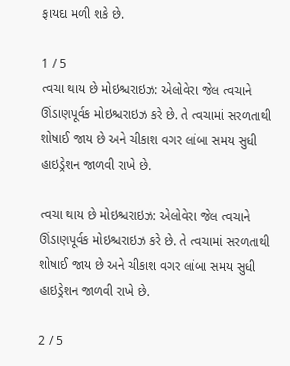ફાયદા મળી શકે છે.

1 / 5
ત્વચા થાય છે મોઇશ્ચરાઇઝ: એલોવેરા જેલ ત્વચાને ઊંડાણપૂર્વક મોઇશ્ચરાઇઝ કરે છે. તે ત્વચામાં સરળતાથી શોષાઈ જાય છે અને ચીકાશ વગર લાંબા સમય સુધી હાઇડ્રેશન જાળવી રાખે છે.

ત્વચા થાય છે મોઇશ્ચરાઇઝ: એલોવેરા જેલ ત્વચાને ઊંડાણપૂર્વક મોઇશ્ચરાઇઝ કરે છે. તે ત્વચામાં સરળતાથી શોષાઈ જાય છે અને ચીકાશ વગર લાંબા સમય સુધી હાઇડ્રેશન જાળવી રાખે છે.

2 / 5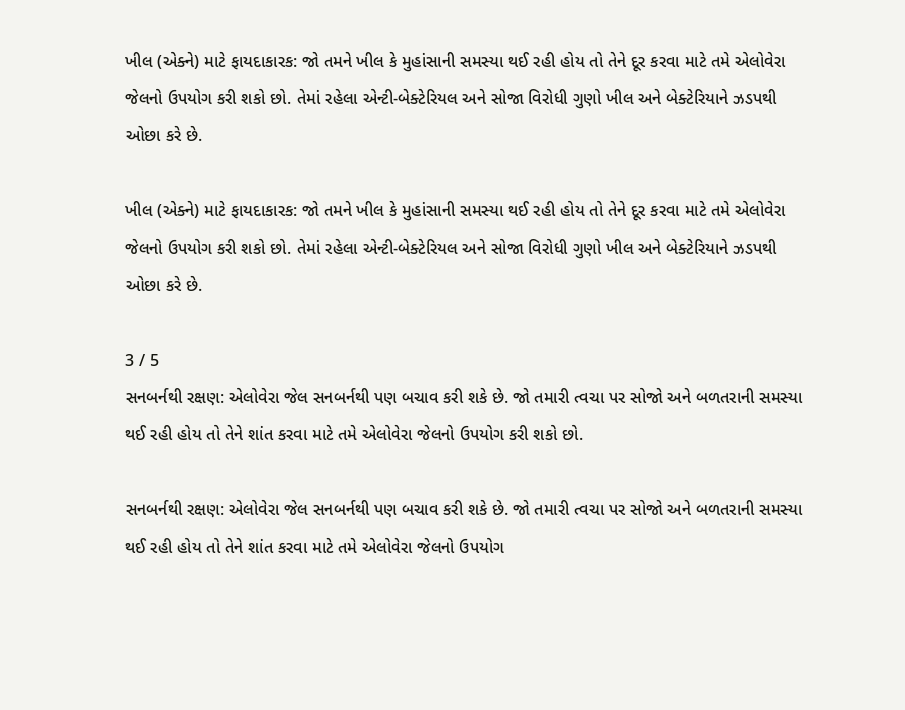ખીલ (એક્ને) માટે ફાયદાકારક: જો તમને ખીલ કે મુહાંસાની સમસ્યા થઈ રહી હોય તો તેને દૂર કરવા માટે તમે એલોવેરા જેલનો ઉપયોગ કરી શકો છો. તેમાં રહેલા એન્ટી-બેક્ટેરિયલ અને સોજા વિરોધી ગુણો ખીલ અને બેક્ટેરિયાને ઝડપથી ઓછા કરે છે.

ખીલ (એક્ને) માટે ફાયદાકારક: જો તમને ખીલ કે મુહાંસાની સમસ્યા થઈ રહી હોય તો તેને દૂર કરવા માટે તમે એલોવેરા જેલનો ઉપયોગ કરી શકો છો. તેમાં રહેલા એન્ટી-બેક્ટેરિયલ અને સોજા વિરોધી ગુણો ખીલ અને બેક્ટેરિયાને ઝડપથી ઓછા કરે છે.

3 / 5
સનબર્નથી રક્ષણ: એલોવેરા જેલ સનબર્નથી પણ બચાવ કરી શકે છે. જો તમારી ત્વચા પર સોજો અને બળતરાની સમસ્યા થઈ રહી હોય તો તેને શાંત કરવા માટે તમે એલોવેરા જેલનો ઉપયોગ કરી શકો છો.

સનબર્નથી રક્ષણ: એલોવેરા જેલ સનબર્નથી પણ બચાવ કરી શકે છે. જો તમારી ત્વચા પર સોજો અને બળતરાની સમસ્યા થઈ રહી હોય તો તેને શાંત કરવા માટે તમે એલોવેરા જેલનો ઉપયોગ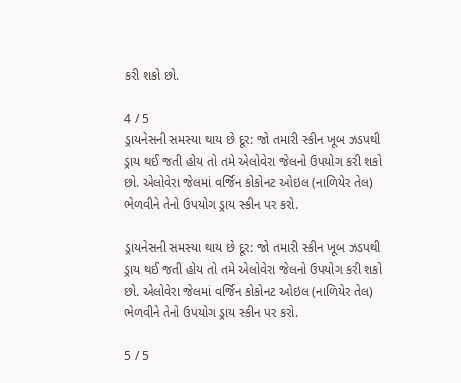કરી શકો છો.

4 / 5
ડ્રાયનેસની સમસ્યા થાય છે દૂર: જો તમારી સ્કીન ખૂબ ઝડપથી ડ્રાય થઈ જતી હોય તો તમે એલોવેરા જેલનો ઉપયોગ કરી શકો છો. એલોવેરા જેલમાં વર્જિન કોકોનટ ઓઇલ (નાળિયેર તેલ) ભેળવીને તેનો ઉપયોગ ડ્રાય સ્કીન પર કરો.

ડ્રાયનેસની સમસ્યા થાય છે દૂર: જો તમારી સ્કીન ખૂબ ઝડપથી ડ્રાય થઈ જતી હોય તો તમે એલોવેરા જેલનો ઉપયોગ કરી શકો છો. એલોવેરા જેલમાં વર્જિન કોકોનટ ઓઇલ (નાળિયેર તેલ) ભેળવીને તેનો ઉપયોગ ડ્રાય સ્કીન પર કરો.

5 / 5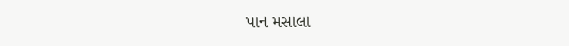પાન મસાલા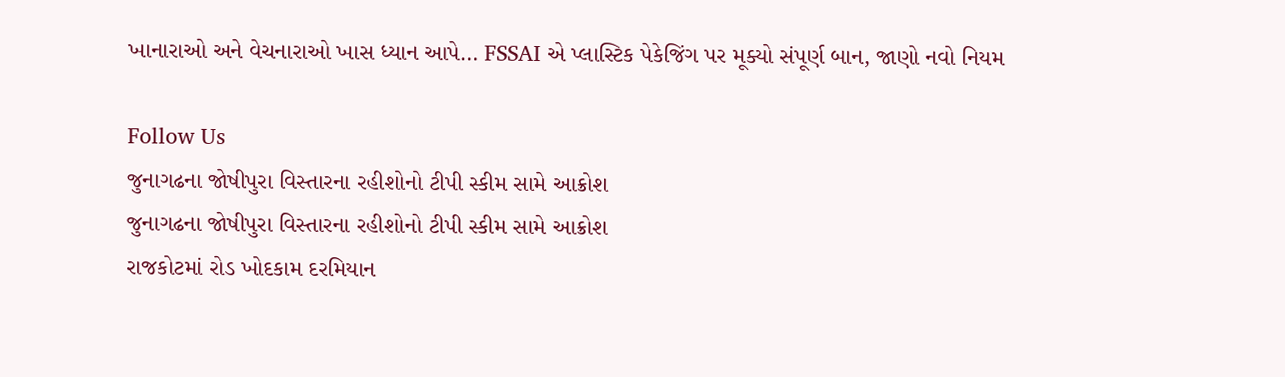ખાનારાઓ અને વેચનારાઓ ખાસ ધ્યાન આપે… FSSAI એ પ્લાસ્ટિક પેકેજિંગ પર મૂક્યો સંપૂર્ણ બાન, જાણો નવો નિયમ

Follow Us
જુનાગઢના જોષીપુરા વિસ્તારના રહીશોનો ટીપી સ્કીમ સામે આક્રોશ
જુનાગઢના જોષીપુરા વિસ્તારના રહીશોનો ટીપી સ્કીમ સામે આક્રોશ
રાજકોટમાં રોડ ખોદકામ દરમિયાન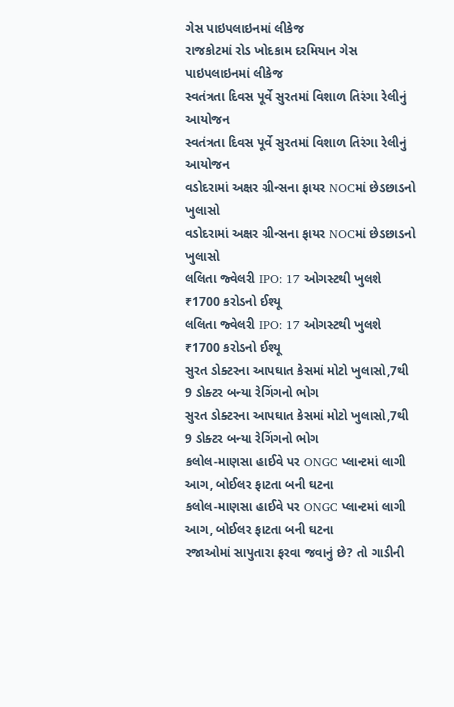ગેસ પાઇપલાઇનમાં લીકેજ
રાજકોટમાં રોડ ખોદકામ દરમિયાન ગેસ પાઇપલાઇનમાં લીકેજ
સ્વતંત્રતા દિવસ પૂર્વે સુરતમાં વિશાળ તિરંગા રેલીનું આયોજન
સ્વતંત્રતા દિવસ પૂર્વે સુરતમાં વિશાળ તિરંગા રેલીનું આયોજન
વડોદરામાં અક્ષર ગ્રીન્સના ફાયર NOCમાં છેડછાડનો ખુલાસો
વડોદરામાં અક્ષર ગ્રીન્સના ફાયર NOCમાં છેડછાડનો ખુલાસો
લલિતા જ્વેલરી IPO: 17 ઓગસ્ટથી ખુલશે ₹1700 કરોડનો ઈશ્યૂ
લલિતા જ્વેલરી IPO: 17 ઓગસ્ટથી ખુલશે ₹1700 કરોડનો ઈશ્યૂ
સુરત ડોક્ટરના આપઘાત કેસમાં મોટો ખુલાસો,7થી 9 ડોક્ટર બન્યા રેગિંગનો ભોગ
સુરત ડોક્ટરના આપઘાત કેસમાં મોટો ખુલાસો,7થી 9 ડોક્ટર બન્યા રેગિંગનો ભોગ
કલોલ-માણસા હાઈવે પર ONGC પ્લાન્ટમાં લાગી આગ, બોઈલર ફાટતા બની ઘટના
કલોલ-માણસા હાઈવે પર ONGC પ્લાન્ટમાં લાગી આગ, બોઈલર ફાટતા બની ઘટના
રજાઓમાં સાપુતારા ફરવા જવાનું છે? તો ગાડીની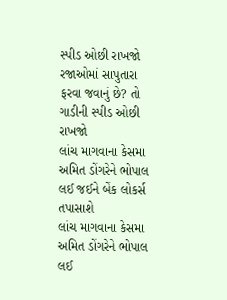સ્પીડ ઓછી રાખજો
રજાઓમાં સાપુતારા ફરવા જવાનું છે? તો ગાડીની સ્પીડ ઓછી રાખજો
લાંચ માગવાના કેસમા અમિત ડોંગરેને ભોપાલ લઈ જઈને બેંક લોકર્સ તપાસાશે
લાંચ માગવાના કેસમા અમિત ડોંગરેને ભોપાલ લઈ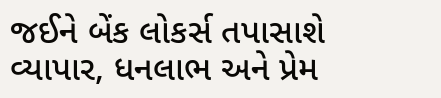જઈને બેંક લોકર્સ તપાસાશે
વ્યાપાર, ધનલાભ અને પ્રેમ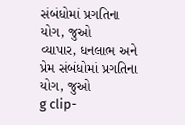સંબંધોમાં પ્રગતિના યોગ, જુઓ
વ્યાપાર, ધનલાભ અને પ્રેમ સંબંધોમાં પ્રગતિના યોગ, જુઓ
g clip-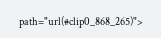path="url(#clip0_868_265)">